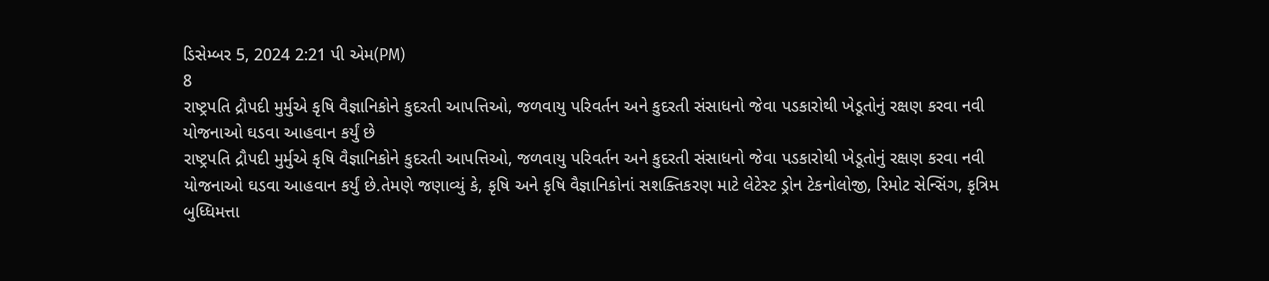ડિસેમ્બર 5, 2024 2:21 પી એમ(PM)
8
રાષ્ટ્રપતિ દ્રૌપદી મુર્મુએ કૃષિ વૈજ્ઞાનિકોને કુદરતી આપત્તિઓ, જળવાયુ પરિવર્તન અને કુદરતી સંસાધનો જેવા પડકારોથી ખેડૂતોનું રક્ષણ કરવા નવી યોજનાઓ ઘડવા આહવાન કર્યું છે
રાષ્ટ્રપતિ દ્રૌપદી મુર્મુએ કૃષિ વૈજ્ઞાનિકોને કુદરતી આપત્તિઓ, જળવાયુ પરિવર્તન અને કુદરતી સંસાધનો જેવા પડકારોથી ખેડૂતોનું રક્ષણ કરવા નવી યોજનાઓ ઘડવા આહવાન કર્યું છે.તેમણે જણાવ્યું કે, કૃષિ અને કૃષિ વૈજ્ઞાનિકોનાં સશક્તિકરણ માટે લેટેસ્ટ ડ્રોન ટેકનોલોજી, રિમોટ સેન્સિંગ, કૃત્રિમ બુધ્ધિમત્તા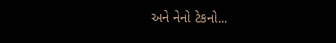અને નેનો ટેકનો...